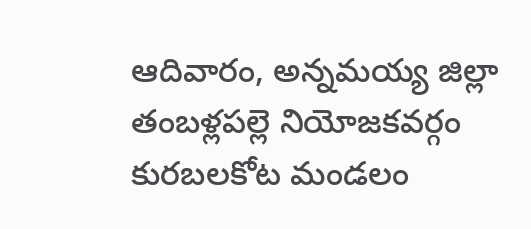ఆదివారం, అన్నమయ్య జిల్లా తంబళ్లపల్లె నియోజకవర్గం కురబలకోట మండలం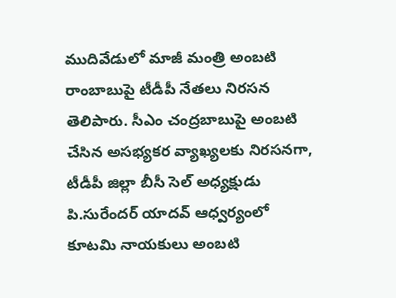ముదివేడులో మాజీ మంత్రి అంబటి రాంబాబుపై టీడీపీ నేతలు నిరసన తెలిపారు. సీఎం చంద్రబాబుపై అంబటి చేసిన అసభ్యకర వ్యాఖ్యలకు నిరసనగా, టీడీపీ జిల్లా బీసీ సెల్ అధ్యక్షుడు పి.సురేందర్ యాదవ్ ఆధ్వర్యంలో కూటమి నాయకులు అంబటి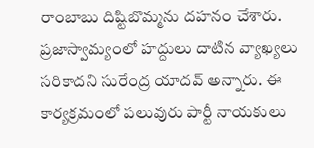రాంబాబు దిష్టిబొమ్మను దహనం చేశారు. ప్రజాస్వామ్యంలో హద్దులు దాటిన వ్యాఖ్యలు సరికాదని సురేంద్ర యాదవ్ అన్నారు. ఈ కార్యక్రమంలో పలువురు పార్టీ నాయకులు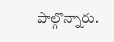పాల్గొన్నారు.